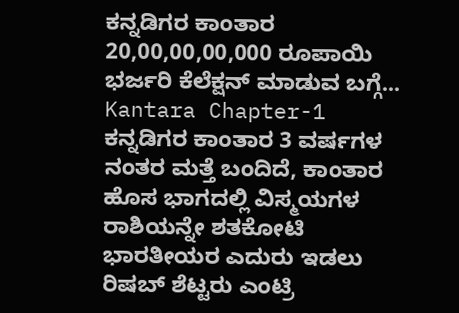ಕನ್ನಡಿಗರ ಕಾಂತಾರ 20,00,00,00,000 ರೂಪಾಯಿ ಭರ್ಜರಿ ಕೆಲೆಕ್ಷನ್ ಮಾಡುವ ಬಗ್ಗೆ... Kantara Chapter-1
ಕನ್ನಡಿಗರ ಕಾಂತಾರ 3 ವರ್ಷಗಳ ನಂತರ ಮತ್ತೆ ಬಂದಿದೆ, ಕಾಂತಾರ ಹೊಸ ಭಾಗದಲ್ಲಿ ವಿಸ್ಮಯಗಳ ರಾಶಿಯನ್ನೇ ಶತಕೋಟಿ ಭಾರತೀಯರ ಎದುರು ಇಡಲು ರಿಷಬ್ ಶೆಟ್ಟರು ಎಂಟ್ರಿ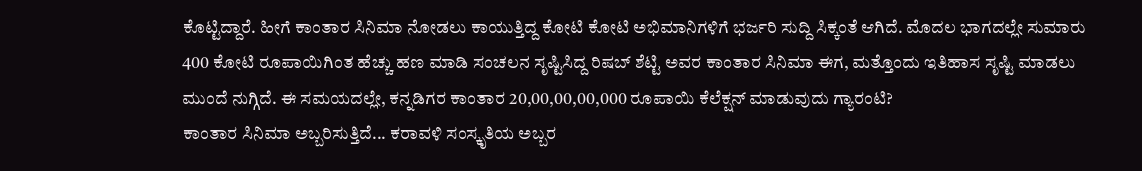ಕೊಟ್ಟಿದ್ದಾರೆ. ಹೀಗೆ ಕಾಂತಾರ ಸಿನಿಮಾ ನೋಡಲು ಕಾಯುತ್ತಿದ್ದ ಕೋಟಿ ಕೋಟಿ ಅಭಿಮಾನಿಗಳಿಗೆ ಭರ್ಜರಿ ಸುದ್ದಿ ಸಿಕ್ಕಂತೆ ಆಗಿದೆ. ಮೊದಲ ಭಾಗದಲ್ಲೇ ಸುಮಾರು 400 ಕೋಟಿ ರೂಪಾಯಿಗಿಂತ ಹೆಚ್ಚು ಹಣ ಮಾಡಿ ಸಂಚಲನ ಸೃಷ್ಟಿಸಿದ್ದ ರಿಷಬ್ ಶೆಟ್ಟಿ ಅವರ ಕಾಂತಾರ ಸಿನಿಮಾ ಈಗ, ಮತ್ತೊಂದು ಇತಿಹಾಸ ಸೃಷ್ಟಿ ಮಾಡಲು ಮುಂದೆ ನುಗ್ಗಿದೆ. ಈ ಸಮಯದಲ್ಲೇ, ಕನ್ನಡಿಗರ ಕಾಂತಾರ 20,00,00,00,000 ರೂಪಾಯಿ ಕೆಲೆಕ್ಷನ್ ಮಾಡುವುದು ಗ್ಯಾರಂಟಿ?
ಕಾಂತಾರ ಸಿನಿಮಾ ಅಬ್ಬರಿಸುತ್ತಿದೆ... ಕರಾವಳಿ ಸಂಸ್ಕೃತಿಯ ಅಬ್ಬರ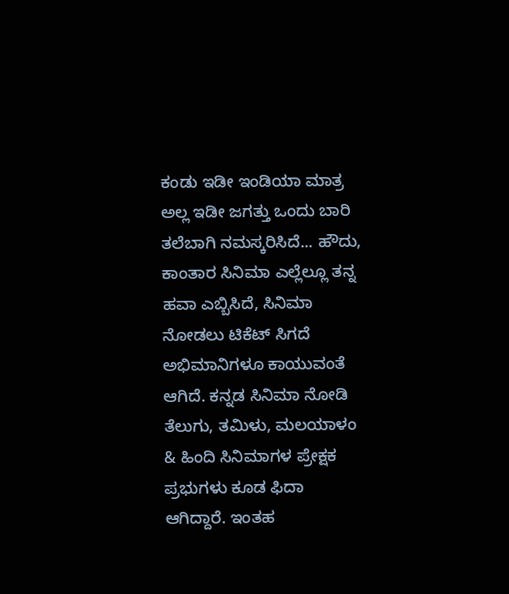ಕಂಡು ಇಡೀ ಇಂಡಿಯಾ ಮಾತ್ರ ಅಲ್ಲ ಇಡೀ ಜಗತ್ತು ಒಂದು ಬಾರಿ ತಲೆಬಾಗಿ ನಮಸ್ಕರಿಸಿದೆ... ಹೌದು, ಕಾಂತಾರ ಸಿನಿಮಾ ಎಲ್ಲೆಲ್ಲೂ ತನ್ನ ಹವಾ ಎಬ್ಬಿಸಿದೆ, ಸಿನಿಮಾ ನೋಡಲು ಟಿಕೆಟ್ ಸಿಗದೆ ಅಭಿಮಾನಿಗಳೂ ಕಾಯುವಂತೆ ಆಗಿದೆ. ಕನ್ನಡ ಸಿನಿಮಾ ನೋಡಿ ತೆಲುಗು, ತಮಿಳು, ಮಲಯಾಳಂ & ಹಿಂದಿ ಸಿನಿಮಾಗಳ ಪ್ರೇಕ್ಷಕ ಪ್ರಭುಗಳು ಕೂಡ ಫಿದಾ ಆಗಿದ್ದಾರೆ. ಇಂತಹ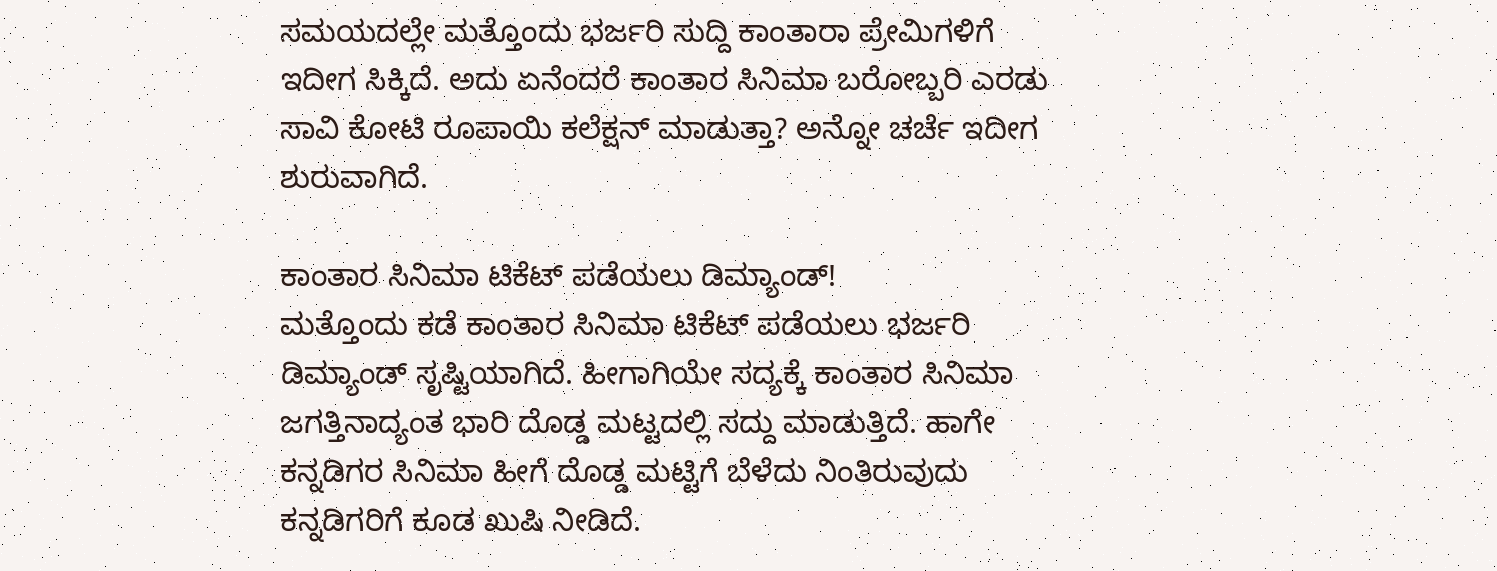ಸಮಯದಲ್ಲೇ ಮತ್ತೊಂದು ಭರ್ಜರಿ ಸುದ್ದಿ ಕಾಂತಾರಾ ಪ್ರೇಮಿಗಳಿಗೆ ಇದೀಗ ಸಿಕ್ಕಿದೆ. ಅದು ಏನೆಂದರೆ ಕಾಂತಾರ ಸಿನಿಮಾ ಬರೋಬ್ಬರಿ ಎರಡು ಸಾವಿ ಕೋಟಿ ರೂಪಾಯಿ ಕಲೆಕ್ಷನ್ ಮಾಡುತ್ತಾ? ಅನ್ನೋ ಚರ್ಚೆ ಇದೀಗ ಶುರುವಾಗಿದೆ.

ಕಾಂತಾರ ಸಿನಿಮಾ ಟಿಕೆಟ್ ಪಡೆಯಲು ಡಿಮ್ಯಾಂಡ್!
ಮತ್ತೊಂದು ಕಡೆ ಕಾಂತಾರ ಸಿನಿಮಾ ಟಿಕೆಟ್ ಪಡೆಯಲು ಭರ್ಜರಿ ಡಿಮ್ಯಾಂಡ್ ಸೃಷ್ಟಿಯಾಗಿದೆ. ಹೀಗಾಗಿಯೇ ಸದ್ಯಕ್ಕೆ ಕಾಂತಾರ ಸಿನಿಮಾ ಜಗತ್ತಿನಾದ್ಯಂತ ಭಾರಿ ದೊಡ್ಡ ಮಟ್ಟದಲ್ಲಿ ಸದ್ದು ಮಾಡುತ್ತಿದೆ. ಹಾಗೇ ಕನ್ನಡಿಗರ ಸಿನಿಮಾ ಹೀಗೆ ದೊಡ್ಡ ಮಟ್ಟಿಗೆ ಬೆಳೆದು ನಿಂತಿರುವುದು ಕನ್ನಡಿಗರಿಗೆ ಕೂಡ ಖುಷಿ ನೀಡಿದೆ.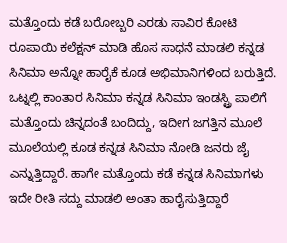ಮತ್ತೊಂದು ಕಡೆ ಬರೋಬ್ಬರಿ ಎರಡು ಸಾವಿರ ಕೋಟಿ ರೂಪಾಯಿ ಕಲೆಕ್ಷನ್ ಮಾಡಿ ಹೊಸ ಸಾಧನೆ ಮಾಡಲಿ ಕನ್ನಡ ಸಿನಿಮಾ ಅನ್ನೋ ಹಾರೈಕೆ ಕೂಡ ಅಭಿಮಾನಿಗಳಿಂದ ಬರುತ್ತಿದೆ.
ಒಟ್ನಲ್ಲಿ ಕಾಂತಾರ ಸಿನಿಮಾ ಕನ್ನಡ ಸಿನಿಮಾ ಇಂಡಸ್ಟ್ರಿ ಪಾಲಿಗೆ ಮತ್ತೊಂದು ಚಿನ್ನದಂತೆ ಬಂದಿದ್ದು, ಇದೀಗ ಜಗತ್ತಿನ ಮೂಲೆ ಮೂಲೆಯಲ್ಲಿ ಕೂಡ ಕನ್ನಡ ಸಿನಿಮಾ ನೋಡಿ ಜನರು ಜೈ ಎನ್ನುತ್ತಿದ್ದಾರೆ. ಹಾಗೇ ಮತ್ತೊಂದು ಕಡೆ ಕನ್ನಡ ಸಿನಿಮಾಗಳು ಇದೇ ರೀತಿ ಸದ್ದು ಮಾಡಲಿ ಅಂತಾ ಹಾರೈಸುತ್ತಿದ್ದಾರೆ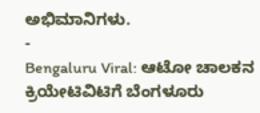ಅಭಿಮಾನಿಗಳು.
-
Bengaluru Viral: ಆಟೋ ಚಾಲಕನ ಕ್ರಿಯೇಟಿವಿಟಿಗೆ ಬೆಂಗಳೂರು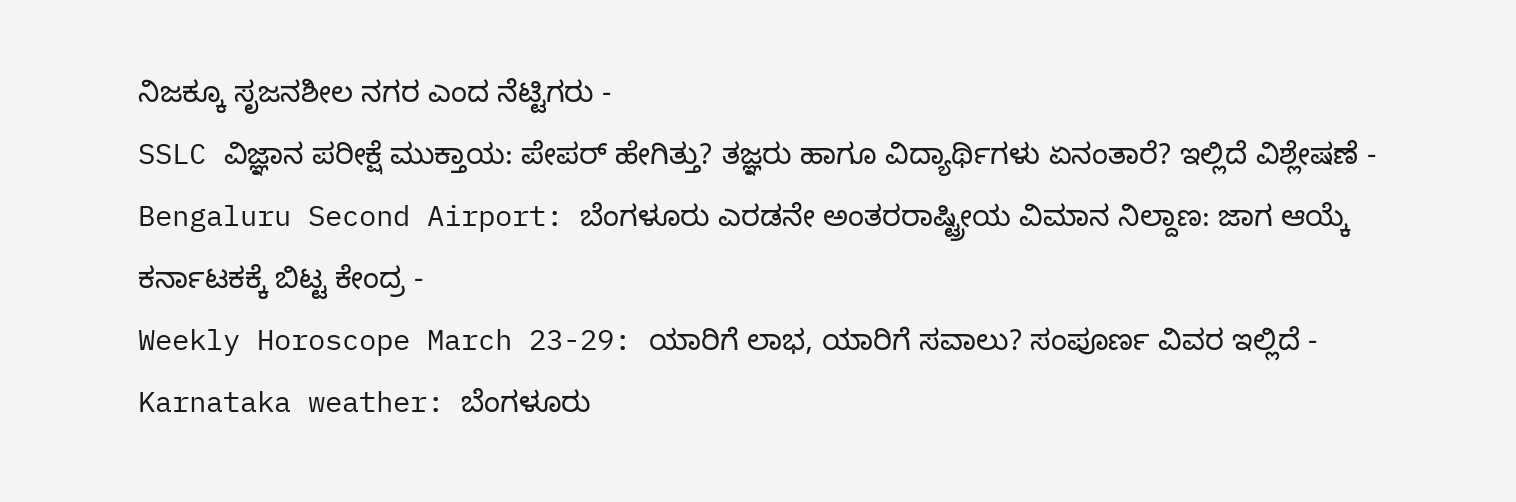ನಿಜಕ್ಕೂ ಸೃಜನಶೀಲ ನಗರ ಎಂದ ನೆಟ್ಟಿಗರು -
SSLC ವಿಜ್ಞಾನ ಪರೀಕ್ಷೆ ಮುಕ್ತಾಯ: ಪೇಪರ್ ಹೇಗಿತ್ತು? ತಜ್ಞರು ಹಾಗೂ ವಿದ್ಯಾರ್ಥಿಗಳು ಏನಂತಾರೆ? ಇಲ್ಲಿದೆ ವಿಶ್ಲೇಷಣೆ -
Bengaluru Second Airport: ಬೆಂಗಳೂರು ಎರಡನೇ ಅಂತರರಾಷ್ಟ್ರೀಯ ವಿಮಾನ ನಿಲ್ದಾಣ: ಜಾಗ ಆಯ್ಕೆ ಕರ್ನಾಟಕಕ್ಕೆ ಬಿಟ್ಟ ಕೇಂದ್ರ -
Weekly Horoscope March 23-29: ಯಾರಿಗೆ ಲಾಭ, ಯಾರಿಗೆ ಸವಾಲು? ಸಂಪೂರ್ಣ ವಿವರ ಇಲ್ಲಿದೆ -
Karnataka weather: ಬೆಂಗಳೂರು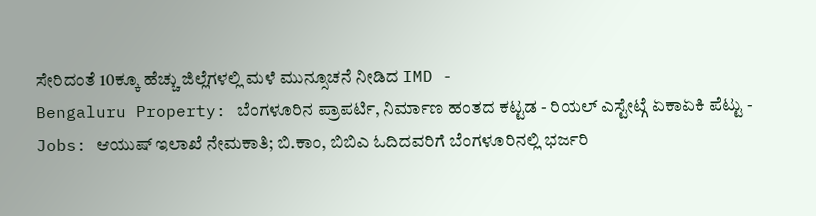ಸೇರಿದಂತೆ 10ಕ್ಕೂ ಹೆಚ್ಚು ಜಿಲ್ಲೆಗಳಲ್ಲಿ ಮಳೆ ಮುನ್ಸೂಚನೆ ನೀಡಿದ IMD -
Bengaluru Property: ಬೆಂಗಳೂರಿನ ಪ್ರಾಪರ್ಟಿ, ನಿರ್ಮಾಣ ಹಂತದ ಕಟ್ಟಡ - ರಿಯಲ್ ಎಸ್ಟೇಟ್ಗೆ ಏಕಾಏಕಿ ಪೆಟ್ಟು -
Jobs: ಆಯುಷ್ ಇಲಾಖೆ ನೇಮಕಾತಿ; ಬಿ.ಕಾಂ, ಬಿಬಿಎ ಓದಿದವರಿಗೆ ಬೆಂಗಳೂರಿನಲ್ಲಿ ಭರ್ಜರಿ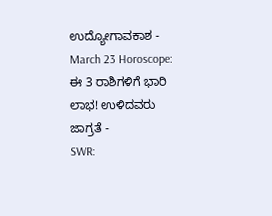ಉದ್ಯೋಗಾವಕಾಶ -
March 23 Horoscope: ಈ 3 ರಾಶಿಗಳಿಗೆ ಭಾರಿ ಲಾಭ! ಉಳಿದವರು ಜಾಗ್ರತೆ -
SWR: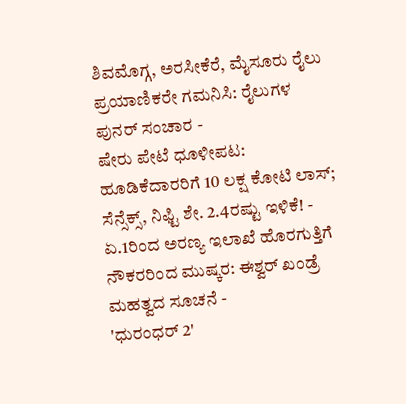ಶಿವಮೊಗ್ಗ, ಅರಸೀಕೆರೆ, ಮೈಸೂರು ರೈಲು ಪ್ರಯಾಣಿಕರೇ ಗಮನಿಸಿ: ರೈಲುಗಳ ಪುನರ್ ಸಂಚಾರ -
ಷೇರು ಪೇಟೆ ಧೂಳೀಪಟ: ಹೂಡಿಕೆದಾರರಿಗೆ 10 ಲಕ್ಷ ಕೋಟಿ ಲಾಸ್; ಸೆನ್ಸೆಕ್ಸ್, ನಿಫ್ಟಿ ಶೇ. 2.4ರಷ್ಟು ಇಳಿಕೆ! -
ಏ.1ರಿಂದ ಅರಣ್ಯ ಇಲಾಖೆ ಹೊರಗುತ್ತಿಗೆ ನೌಕರರಿಂದ ಮುಷ್ಕರ: ಈಶ್ವರ್ ಖಂಡ್ರೆ ಮಹತ್ವದ ಸೂಚನೆ -
'ಧುರಂಧರ್ 2'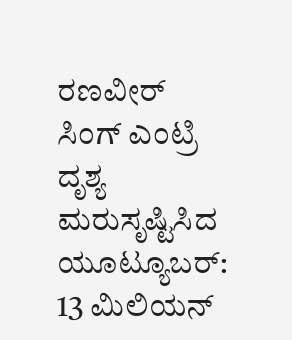ರಣವೀರ್ ಸಿಂಗ್ ಎಂಟ್ರಿ ದೃಶ್ಯ ಮರುಸೃಷ್ಟಿಸಿದ ಯೂಟ್ಯೂಬರ್: 13 ಮಿಲಿಯನ್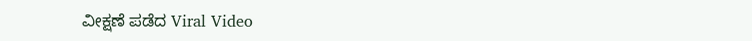ವೀಕ್ಷಣೆ ಪಡೆದ Viral Video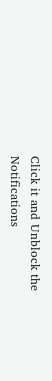Click it and Unblock the Notifications